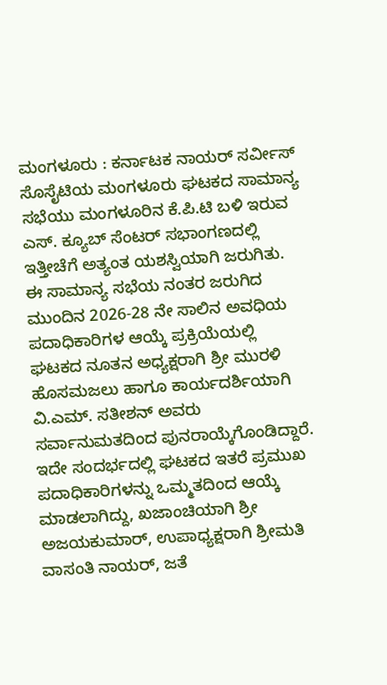ಮಂಗಳೂರು : ಕರ್ನಾಟಕ ನಾಯರ್ ಸರ್ವೀಸ್ ಸೊಸೈಟಿಯ ಮಂಗಳೂರು ಘಟಕದ ಸಾಮಾನ್ಯ ಸಭೆಯು ಮಂಗಳೂರಿನ ಕೆ.ಪಿ.ಟಿ ಬಳಿ ಇರುವ ಎಸ್. ಕ್ಯೂಬ್ ಸೆಂಟರ್ ಸಭಾಂಗಣದಲ್ಲಿ ಇತ್ತೀಚೆಗೆ ಅತ್ಯಂತ ಯಶಸ್ವಿಯಾಗಿ ಜರುಗಿತು. ಈ ಸಾಮಾನ್ಯ ಸಭೆಯ ನಂತರ ಜರುಗಿದ ಮುಂದಿನ 2026-28 ನೇ ಸಾಲಿನ ಅವಧಿಯ ಪದಾಧಿಕಾರಿಗಳ ಆಯ್ಕೆ ಪ್ರಕ್ರಿಯೆಯಲ್ಲಿ ಘಟಕದ ನೂತನ ಅಧ್ಯಕ್ಷರಾಗಿ ಶ್ರೀ ಮುರಳಿ ಹೊಸಮಜಲು ಹಾಗೂ ಕಾರ್ಯದರ್ಶಿಯಾಗಿ ವಿ.ಎಮ್. ಸತೀಶನ್ ಅವರು ಸರ್ವಾನುಮತದಿಂದ ಪುನರಾಯ್ಕೆಗೊಂಡಿದ್ದಾರೆ.
ಇದೇ ಸಂದರ್ಭದಲ್ಲಿ ಘಟಕದ ಇತರೆ ಪ್ರಮುಖ ಪದಾಧಿಕಾರಿಗಳನ್ನು ಒಮ್ಮತದಿಂದ ಆಯ್ಕೆ ಮಾಡಲಾಗಿದ್ದು, ಖಜಾಂಚಿಯಾಗಿ ಶ್ರೀ ಅಜಯಕುಮಾರ್, ಉಪಾಧ್ಯಕ್ಷರಾಗಿ ಶ್ರೀಮತಿ ವಾಸಂತಿ ನಾಯರ್, ಜತೆ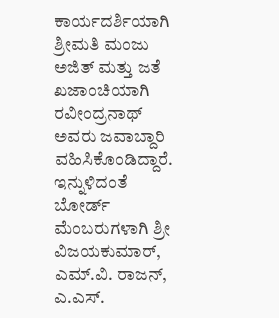ಕಾರ್ಯದರ್ಶಿಯಾಗಿ ಶ್ರೀಮತಿ ಮಂಜು ಅಜಿತ್ ಮತ್ತು ಜತೆ ಖಜಾಂಚಿಯಾಗಿ ರವೀಂದ್ರನಾಥ್ ಅವರು ಜವಾಬ್ದಾರಿ ವಹಿಸಿಕೊಂಡಿದ್ದಾರೆ. ಇನ್ನುಳಿದಂತೆ ಬೋರ್ಡ್ ಮೆಂಬರುಗಳಾಗಿ ಶ್ರೀ ವಿಜಯಕುಮಾರ್, ಎಮ್.ವಿ. ರಾಜನ್, ಎ.ಎಸ್.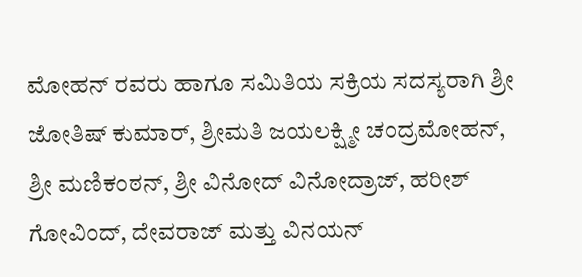ಮೋಹನ್ ರವರು ಹಾಗೂ ಸಮಿತಿಯ ಸಕ್ರಿಯ ಸದಸ್ಯರಾಗಿ ಶ್ರೀ ಜೋತಿಷ್ ಕುಮಾರ್, ಶ್ರೀಮತಿ ಜಯಲಕ್ಷ್ಮೀ ಚಂದ್ರಮೋಹನ್, ಶ್ರೀ ಮಣಿಕಂಠನ್, ಶ್ರೀ ವಿನೋದ್ ವಿನೋದ್ರಾಜ್, ಹರೀಶ್ ಗೋವಿಂದ್, ದೇವರಾಜ್ ಮತ್ತು ವಿನಯನ್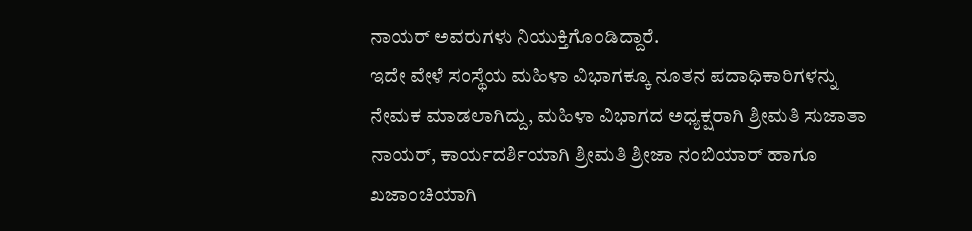ನಾಯರ್ ಅವರುಗಳು ನಿಯುಕ್ತಿಗೊಂಡಿದ್ದಾರೆ.
ಇದೇ ವೇಳೆ ಸಂಸ್ಥೆಯ ಮಹಿಳಾ ವಿಭಾಗಕ್ಕೂ ನೂತನ ಪದಾಧಿಕಾರಿಗಳನ್ನು ನೇಮಕ ಮಾಡಲಾಗಿದ್ದು, ಮಹಿಳಾ ವಿಭಾಗದ ಅಧ್ಯಕ್ಷರಾಗಿ ಶ್ರೀಮತಿ ಸುಜಾತಾ ನಾಯರ್, ಕಾರ್ಯದರ್ಶಿಯಾಗಿ ಶ್ರೀಮತಿ ಶ್ರೀಜಾ ನಂಬಿಯಾರ್ ಹಾಗೂ ಖಜಾಂಚಿಯಾಗಿ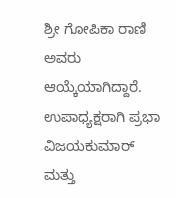ಶ್ರೀ ಗೋಪಿಕಾ ರಾಣಿ ಅವರು ಆಯ್ಕೆಯಾಗಿದ್ದಾರೆ. ಉಪಾಧ್ಯಕ್ಷರಾಗಿ ಪ್ರಭಾ ವಿಜಯಕುಮಾರ್ ಮತ್ತು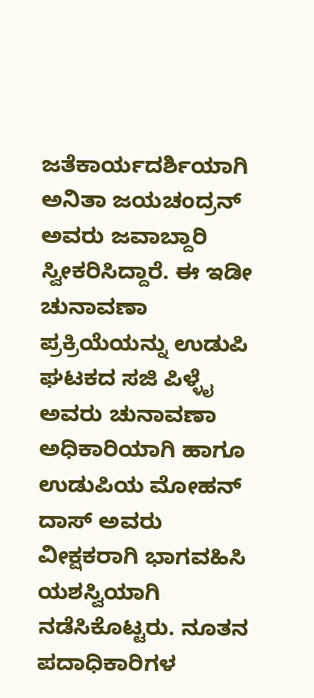ಜತೆಕಾರ್ಯದರ್ಶಿಯಾಗಿ ಅನಿತಾ ಜಯಚಂದ್ರನ್ ಅವರು ಜವಾಬ್ದಾರಿ ಸ್ವೀಕರಿಸಿದ್ದಾರೆ. ಈ ಇಡೀ ಚುನಾವಣಾ ಪ್ರಕ್ರಿಯೆಯನ್ನು ಉಡುಪಿ ಘಟಕದ ಸಜಿ ಪಿಳ್ಳೈ ಅವರು ಚುನಾವಣಾ ಅಧಿಕಾರಿಯಾಗಿ ಹಾಗೂ ಉಡುಪಿಯ ಮೋಹನ್ ದಾಸ್ ಅವರು ವೀಕ್ಷಕರಾಗಿ ಭಾಗವಹಿಸಿ ಯಶಸ್ವಿಯಾಗಿ ನಡೆಸಿಕೊಟ್ಟರು. ನೂತನ ಪದಾಧಿಕಾರಿಗಳ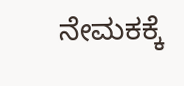ನೇಮಕಕ್ಕೆ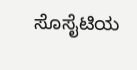ಸೊಸೈಟಿಯ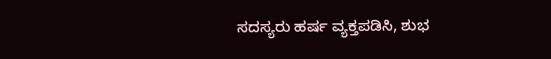ಸದಸ್ಯರು ಹರ್ಷ ವ್ಯಕ್ತಪಡಿಸಿ, ಶುಭ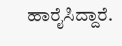ಹಾರೈಸಿದ್ದಾರೆ.